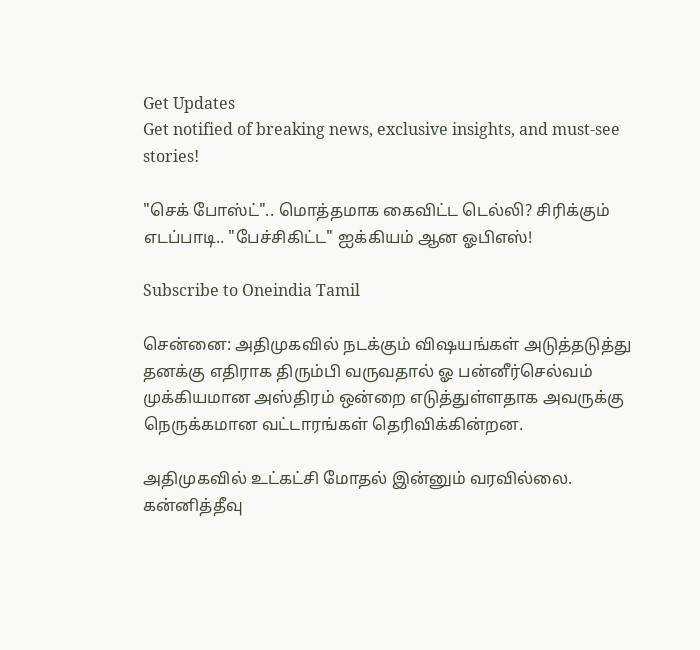Get Updates
Get notified of breaking news, exclusive insights, and must-see stories!

"செக் போஸ்ட்".. மொத்தமாக கைவிட்ட டெல்லி? சிரிக்கும் எடப்பாடி.. "பேச்சிகிட்ட" ஐக்கியம் ஆன ஓபிஎஸ்!

Subscribe to Oneindia Tamil

சென்னை: அதிமுகவில் நடக்கும் விஷயங்கள் அடுத்தடுத்து தனக்கு எதிராக திரும்பி வருவதால் ஓ பன்னீர்செல்வம் முக்கியமான அஸ்திரம் ஒன்றை எடுத்துள்ளதாக அவருக்கு நெருக்கமான வட்டாரங்கள் தெரிவிக்கின்றன.

அதிமுகவில் உட்கட்சி மோதல் இன்னும் வரவில்லை. கன்னித்தீவு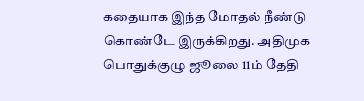கதையாக இந்த மோதல் நீண்டு கொண்டே இருக்கிறது. அதிமுக பொதுக்குழு ஜூலை 11ம் தேதி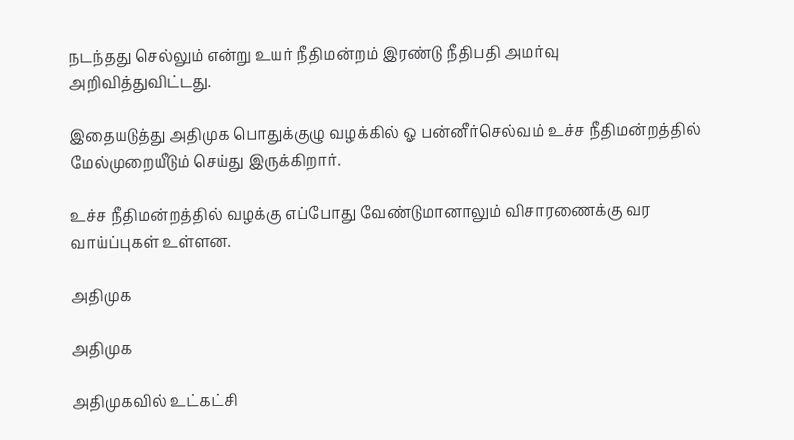நடந்தது செல்லும் என்று உயர் நீதிமன்றம் இரண்டு நீதிபதி அமர்வு அறிவித்துவிட்டது.

இதையடுத்து அதிமுக பொதுக்குழு வழக்கில் ஓ பன்னீர்செல்வம் உச்ச நீதிமன்றத்தில் மேல்முறையீடும் செய்து இருக்கிறார்.

உச்ச நீதிமன்றத்தில் வழக்கு எப்போது வேண்டுமானாலும் விசாரணைக்கு வர வாய்ப்புகள் உள்ளன.

அதிமுக

அதிமுக

அதிமுகவில் உட்கட்சி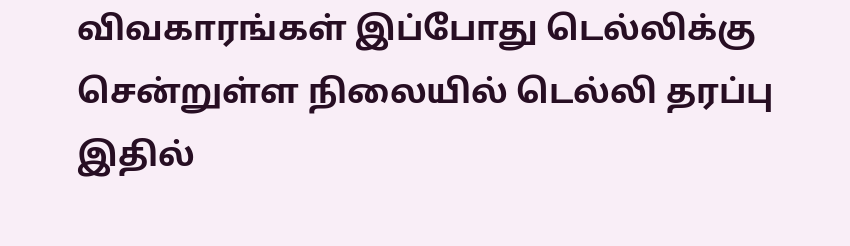விவகாரங்கள் இப்போது டெல்லிக்கு சென்றுள்ள நிலையில் டெல்லி தரப்பு இதில்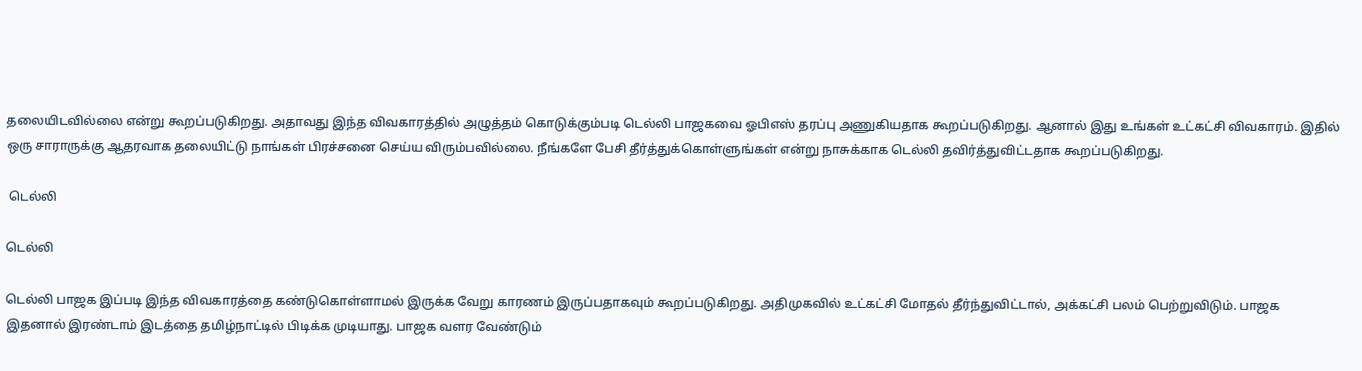தலையிடவில்லை என்று கூறப்படுகிறது. அதாவது இந்த விவகாரத்தில் அழுத்தம் கொடுக்கும்படி டெல்லி பாஜகவை ஓபிஎஸ் தரப்பு அணுகியதாக கூறப்படுகிறது. ஆனால் இது உங்கள் உட்கட்சி விவகாரம். இதில் ஒரு சாராருக்கு ஆதரவாக தலையிட்டு நாங்கள் பிரச்சனை செய்ய விரும்பவில்லை. நீங்களே பேசி தீர்த்துக்கொள்ளுங்கள் என்று நாசுக்காக டெல்லி தவிர்த்துவிட்டதாக கூறப்படுகிறது.

 டெல்லி

டெல்லி

டெல்லி பாஜக இப்படி இந்த விவகாரத்தை கண்டுகொள்ளாமல் இருக்க வேறு காரணம் இருப்பதாகவும் கூறப்படுகிறது. அதிமுகவில் உட்கட்சி மோதல் தீர்ந்துவிட்டால், அக்கட்சி பலம் பெற்றுவிடும். பாஜக இதனால் இரண்டாம் இடத்தை தமிழ்நாட்டில் பிடிக்க முடியாது. பாஜக வளர வேண்டும்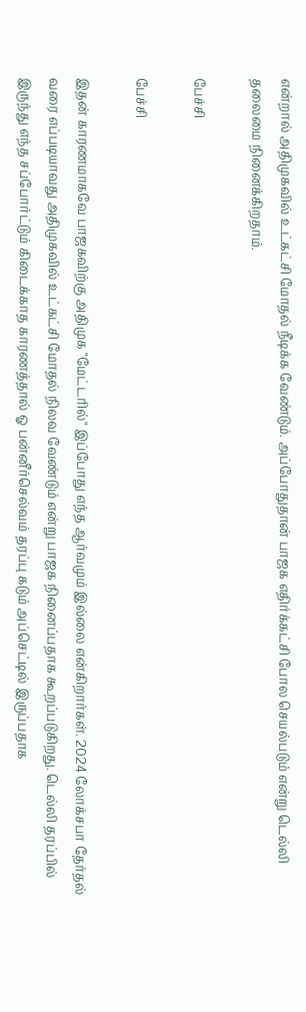என்றால் அதிமுகவில் உட்கட்சி மோதல் நீடிக்க வேண்டும். அப்போதுதான் பாஜக எதிர்க்கட்சி போல செயல்படும் என்று டெல்லி தலைமை நினைக்கிறதாம்.

பேச்சி

பேச்சி

இதன் காரணமாகவே பாஜகவிற்கு அதிமுக "மேட்டரில்" இப்போது எந்த ஆர்வமும் இல்லை என்கிறார்கள். 2024 லோக்சபா தேர்தல் வரை எப்படியாவது அதிமுகவில் உட்கட்சி மோதல் நிலவ வேண்டும் என்று பாஜக நினைப்பதாக கூறப்படுகிறது. டெல்லி தரப்பில் இருந்து எந்த சப்போர்ட்டும் கிடைக்காத காரணத்தால் ஓ பன்னீர்செல்வம் தரப்பு கடும் அப்செட்டில் இருப்பதாக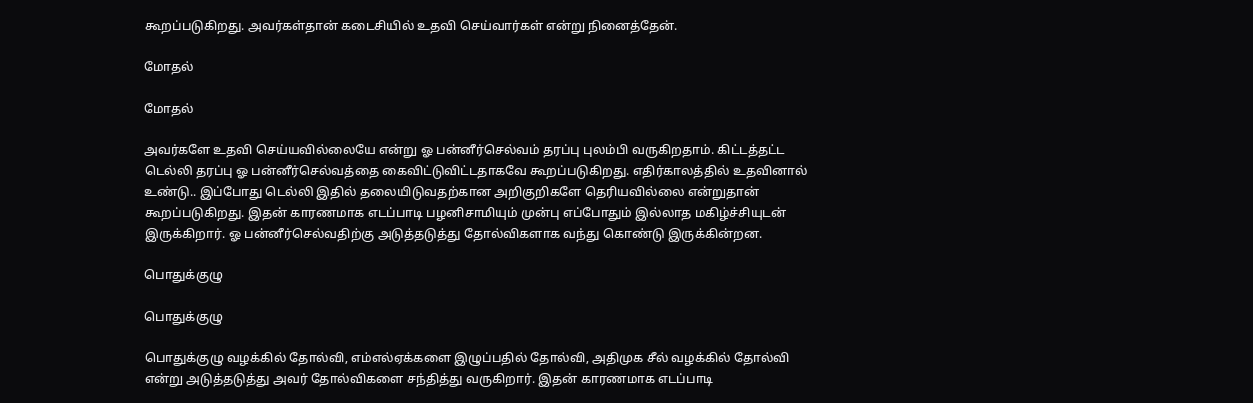கூறப்படுகிறது. அவர்கள்தான் கடைசியில் உதவி செய்வார்கள் என்று நினைத்தேன்.

மோதல்

மோதல்

அவர்களே உதவி செய்யவில்லையே என்று ஓ பன்னீர்செல்வம் தரப்பு புலம்பி வருகிறதாம். கிட்டத்தட்ட டெல்லி தரப்பு ஓ பன்னீர்செல்வத்தை கைவிட்டுவிட்டதாகவே கூறப்படுகிறது. எதிர்காலத்தில் உதவினால் உண்டு.. இப்போது டெல்லி இதில் தலையிடுவதற்கான அறிகுறிகளே தெரியவில்லை என்றுதான் கூறப்படுகிறது. இதன் காரணமாக எடப்பாடி பழனிசாமியும் முன்பு எப்போதும் இல்லாத மகிழ்ச்சியுடன் இருக்கிறார். ஓ பன்னீர்செல்வதிற்கு அடுத்தடுத்து தோல்விகளாக வந்து கொண்டு இருக்கின்றன.

பொதுக்குழு

பொதுக்குழு

பொதுக்குழு வழக்கில் தோல்வி, எம்எல்ஏக்களை இழுப்பதில் தோல்வி, அதிமுக சீல் வழக்கில் தோல்வி என்று அடுத்தடுத்து அவர் தோல்விகளை சந்தித்து வருகிறார். இதன் காரணமாக எடப்பாடி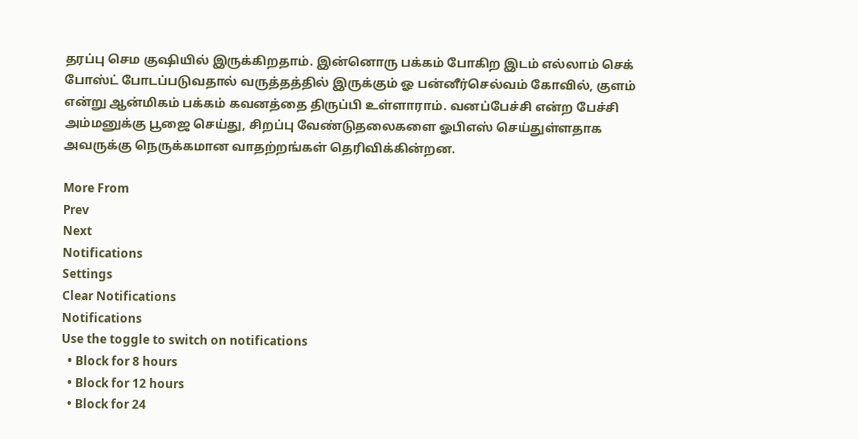தரப்பு செம குஷியில் இருக்கிறதாம். இன்னொரு பக்கம் போகிற இடம் எல்லாம் செக் போஸ்ட் போடப்படுவதால் வருத்தத்தில் இருக்கும் ஓ பன்னீர்செல்வம் கோவில், குளம் என்று ஆன்மிகம் பக்கம் கவனத்தை திருப்பி உள்ளாராம். வனப்பேச்சி என்ற பேச்சி அம்மனுக்கு பூஜை செய்து, சிறப்பு வேண்டுதலைகளை ஓபிஎஸ் செய்துள்ளதாக அவருக்கு நெருக்கமான வாதற்றங்கள் தெரிவிக்கின்றன.

More From
Prev
Next
Notifications
Settings
Clear Notifications
Notifications
Use the toggle to switch on notifications
  • Block for 8 hours
  • Block for 12 hours
  • Block for 24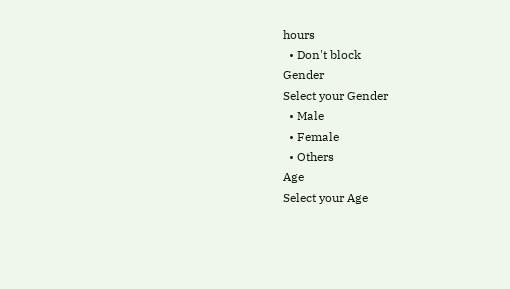hours
  • Don't block
Gender
Select your Gender
  • Male
  • Female
  • Others
Age
Select your Age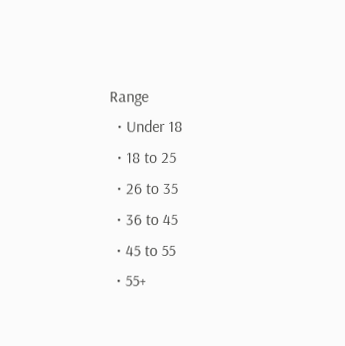Range
  • Under 18
  • 18 to 25
  • 26 to 35
  • 36 to 45
  • 45 to 55
  • 55+